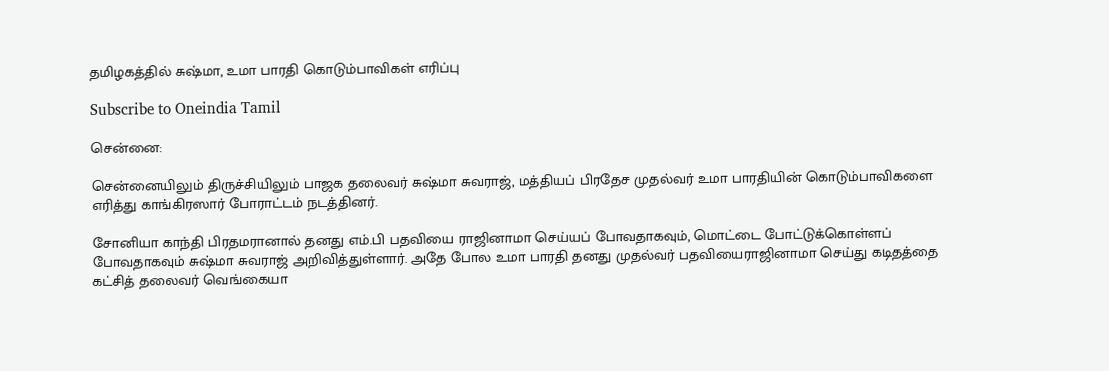தமிழகத்தில் சுஷ்மா, உமா பாரதி கொடும்பாவிகள் எரிப்பு

Subscribe to Oneindia Tamil

சென்னை:

சென்னையிலும் திருச்சியிலும் பாஜக தலைவர் சுஷ்மா சுவராஜ், மத்தியப் பிரதேச முதல்வர் உமா பாரதியின் கொடும்பாவிகளை எரித்து காங்கிரஸார் போராட்டம் நடத்தினர்.

சோனியா காந்தி பிரதமரானால் தனது எம்.பி பதவியை ராஜினாமா செய்யப் போவதாகவும், மொட்டை போட்டுக்கொள்ளப் போவதாகவும் சுஷ்மா சுவராஜ் அறிவித்துள்ளார். அதே போல உமா பாரதி தனது முதல்வர் பதவியைராஜினாமா செய்து கடிதத்தை கட்சித் தலைவர் வெங்கையா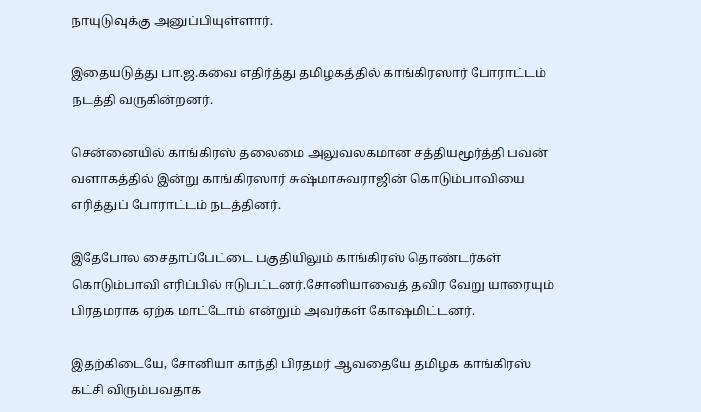நாயுடுவுக்கு அனுப்பியுள்ளார்.

இதையடுத்து பா.ஜ.கவை எதிர்த்து தமிழகத்தில் காங்கிரஸார் போராட்டம் நடத்தி வருகின்றனர்.

சென்னையில் காங்கிரஸ் தலைமை அலுவலகமான சத்தியமூர்த்தி பவன் வளாகத்தில் இன்று காங்கிரஸார் சுஷ்மாசுவராஜின் கொடும்பாவியை எரித்துப் போராட்டம் நடத்தினர்.

இதேபோல சைதாப்பேட்டை பகுதியிலும் காங்கிரஸ் தொண்டர்கள் கொடும்பாவி எரிப்பில் ஈடுபட்டனர்.சோனியாவைத் தவிர வேறு யாரையும் பிரதமராக ஏற்க மாட்டோம் என்றும் அவர்கள் கோஷமிட்டனர்.

இதற்கிடையே, சோனியா காந்தி பிரதமர் ஆவதையே தமிழக காங்கிரஸ் கட்சி விரும்பவதாக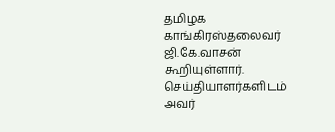தமிழக காங்கிரஸ்தலைவர் ஜி.கே.வாசன் கூறியுள்ளார். செய்தியாளர்களிடம் அவர்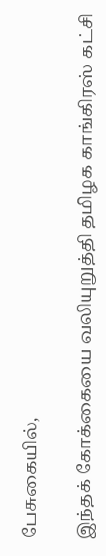பேசுகையில்,

இந்தக் கோக்கையை வலியுறுத்தி தமிழக காங்கிரஸ் கட்சி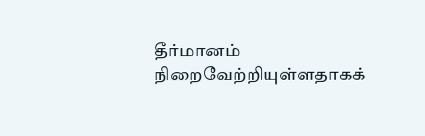தீர்மானம் நிறைவேற்றியுள்ளதாகக்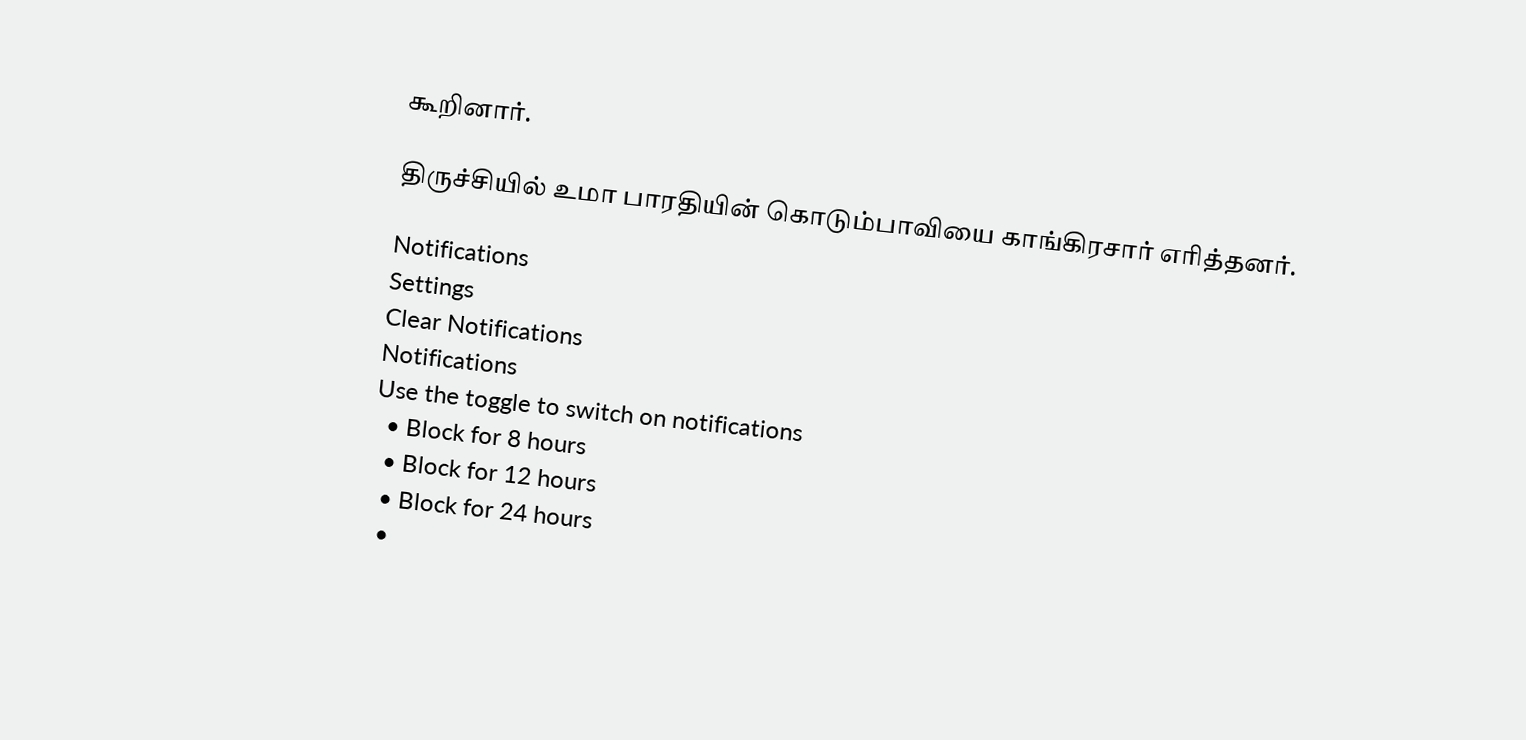கூறினார்.

திருச்சியில் உமா பாரதியின் கொடும்பாவியை காங்கிரசார் எரித்தனர்.

Notifications
Settings
Clear Notifications
Notifications
Use the toggle to switch on notifications
  • Block for 8 hours
  • Block for 12 hours
  • Block for 24 hours
  •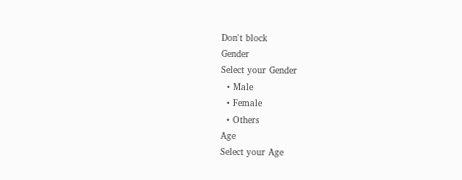Don't block
Gender
Select your Gender
  • Male
  • Female
  • Others
Age
Select your Age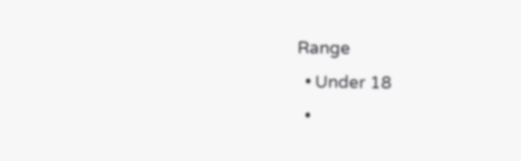Range
  • Under 18
  •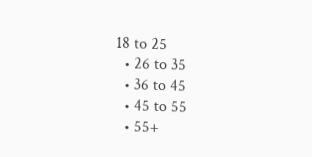18 to 25
  • 26 to 35
  • 36 to 45
  • 45 to 55
  • 55+